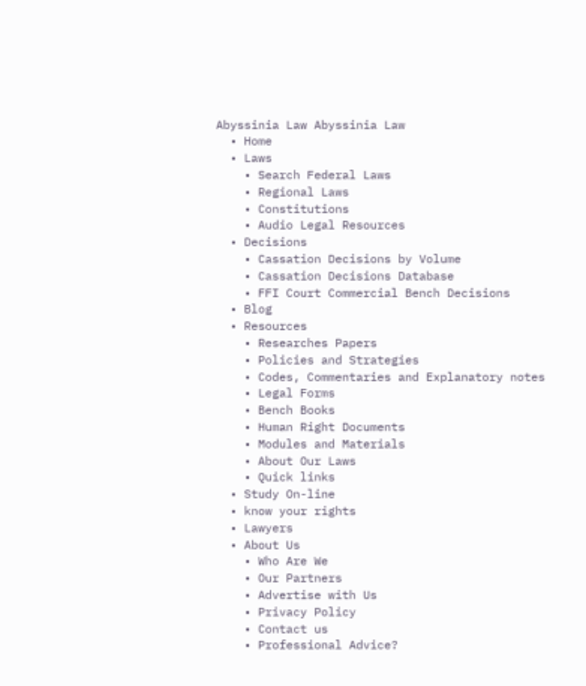Abyssinia Law Abyssinia Law
  • Home
  • Laws
    • Search Federal Laws
    • Regional Laws
    • Constitutions
    • Audio Legal Resources
  • Decisions
    • Cassation Decisions by Volume
    • Cassation Decisions Database
    • FFI Court Commercial Bench Decisions
  • Blog
  • Resources
    • Researches Papers
    • Policies and Strategies
    • Codes, Commentaries and Explanatory notes
    • Legal Forms
    • Bench Books
    • Human Right Documents
    • Modules and Materials
    • About Our Laws
    • Quick links
  • Study On-line
  • know your rights
  • Lawyers
  • About Us
    • Who Are We
    • Our Partners
    • Advertise with Us
    • Privacy Policy
    • Contact us
    • Professional Advice?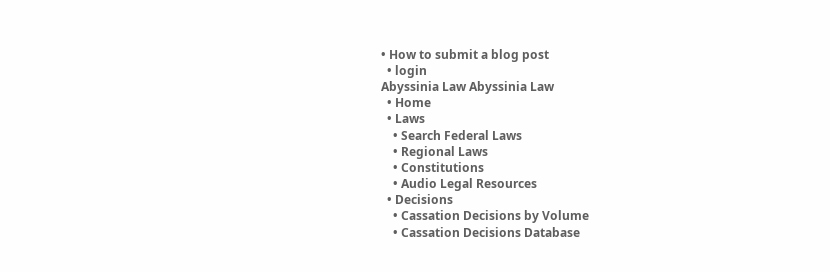• How to submit a blog post
  • login
Abyssinia Law Abyssinia Law
  • Home
  • Laws
    • Search Federal Laws
    • Regional Laws
    • Constitutions
    • Audio Legal Resources
  • Decisions
    • Cassation Decisions by Volume
    • Cassation Decisions Database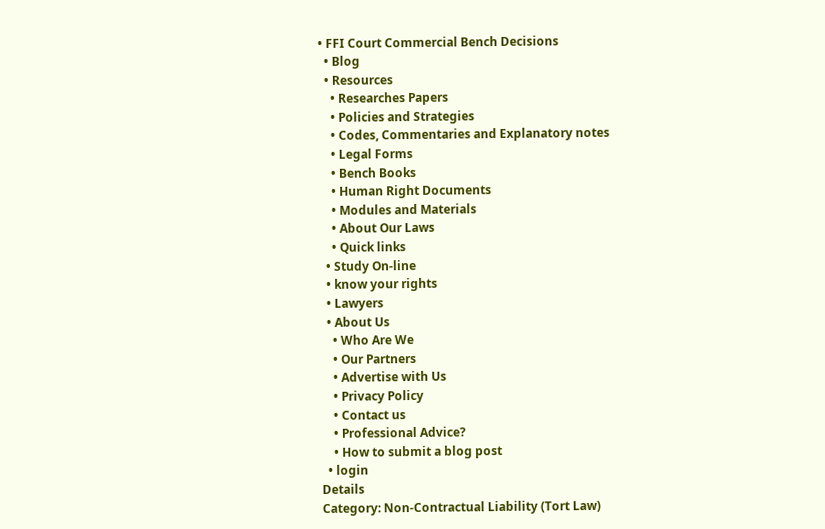• FFI Court Commercial Bench Decisions
  • Blog
  • Resources
    • Researches Papers
    • Policies and Strategies
    • Codes, Commentaries and Explanatory notes
    • Legal Forms
    • Bench Books
    • Human Right Documents
    • Modules and Materials
    • About Our Laws
    • Quick links
  • Study On-line
  • know your rights
  • Lawyers
  • About Us
    • Who Are We
    • Our Partners
    • Advertise with Us
    • Privacy Policy
    • Contact us
    • Professional Advice?
    • How to submit a blog post
  • login
Details
Category: Non-Contractual Liability (Tort Law)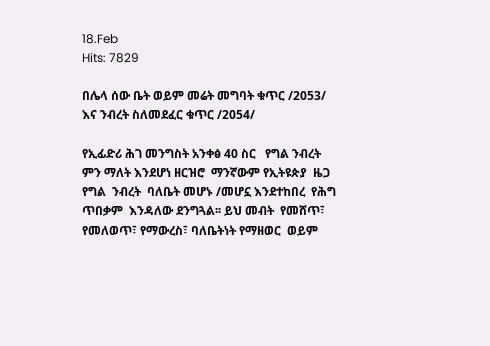18.Feb
Hits: 7829

በሌላ ሰው ቤት ወይም መሬት መግባት ቁጥር /2053/ እና ንብረት ስለመደፈር ቁጥር /2054/

የኢፊድሪ ሕገ መንግስት አንቀፅ 40 ስር   የግል ንብረት  ምን ማለት እንደሆነ ዘርዝሮ  ማንኛውም የኢትዩጵያ  ዜጋ  የግል  ንብረት  ባለቤት መሆኑ /መሆኗ እንደተከበረ  የሕግ  ጥበቃም  እንዳለው ደንግጓል፡፡ ይህ መብት  የመሸጥ፣  የመለወጥ፣ የማውረስ፣ ባለቤትነት የማዘወር  ወይም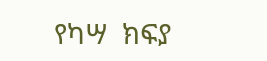የካሣ  ክፍያ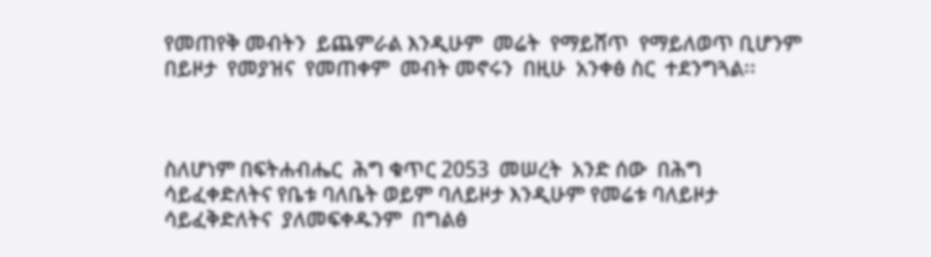የመጠየቅ መብትን  ይጨምራል እንዲሁም  መሬት  የማይሸጥ  የማይለወጥ ቢሆንም በይዞታ  የመያዝና  የመጠቀም  መብት መኖሩን  በዚሁ  አንቀፅ ስር  ተደንግጓል፡፡



ስለሆነም በፍትሐብሔር  ሕግ ቁጥር 2053  መሠረት  አንድ ሰው  በሕግ ሳይፈቀድለትና የቤቱ ባለቤት ወይም ባለይዞታ እንዲሁም የመሬቱ ባለይዞታ ሳይፈቅድለትና  ያለመፍቀዱንም  በግልፅ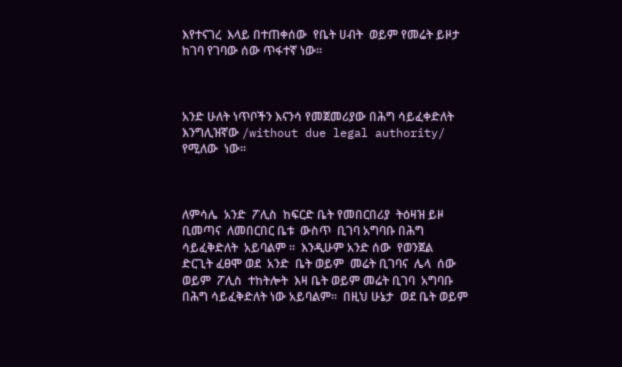እየተናገረ  እላይ በተጠቀሰው  የቤት ሀብት  ወይም የመሬት ይዞታ ከገባ የገባው ሰው ጥፋተኛ ነው፡፡



አንድ ሁለት ነጥቦችን እናንሳ የመጀመሪያው በሕግ ሳይፈቀድለት እንግሊዝኛው /without due legal authority/ የሚለው  ነው፡፡



ለምሳሌ  አንድ  ፖሊስ  ከፍርድ ቤት የመበርበሪያ  ትዕዛዝ ይዞ  ቢመጣና  ለመበርበር ቤቱ  ውስጥ  ቢገባ አግባቡ በሕግ  ሳይፈቅድለት  አይባልም ፡፡  እንዲሁም አንድ ሰው  የወንጀል  ድርጊት ፈፀሞ ወደ  አንድ  ቤት ወይም  መሬት ቢገባና  ሌላ  ሰው ወይም  ፖሊስ  ተከትሎት  እዛ ቤት ወይም መሬት ቢገባ  አግባቡ በሕግ ሳይፈቅድለት ነው አይባልም፡፡  በዚህ ሁኔታ  ወደ ቤት ወይም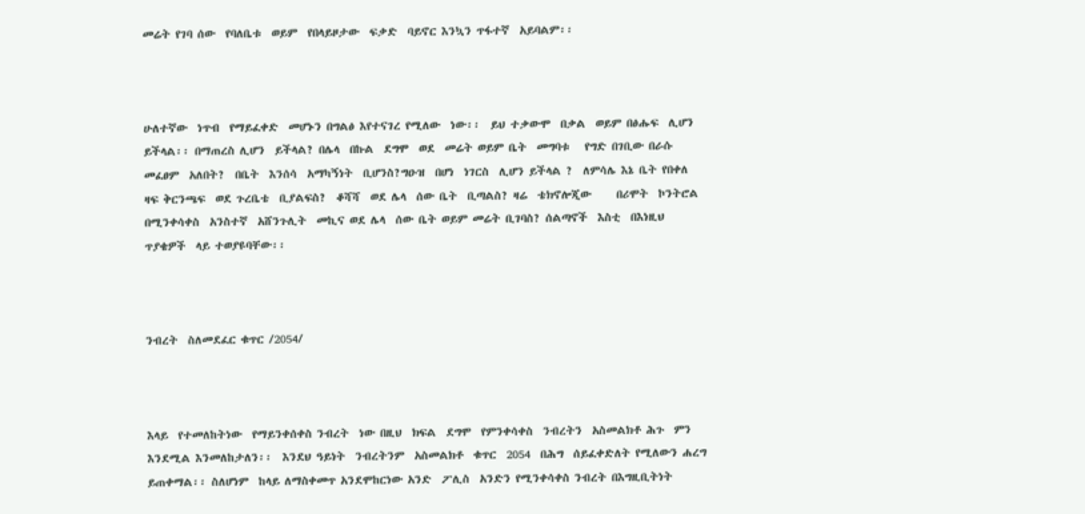መሬት የገባ ሰው  የባለቤቱ  ወይም  የበላይዞታው  ፍቃድ  ባይኖር እንኳን ጥፋተኛ  አይባልም፡፡



ሁለተኛው  ነጥብ  የማይፈቀድ  መሆኑን በግልፅ እየተናገረ የሚለው  ነው፡፡  ይህ ተቃውሞ  በቃል  ወይም በፅሑፍ  ሊሆን ይችላል፡፡ በማጠረስ ሊሆን  ይችላል? በሌላ  በኩል  ደግሞ  ወደ  መሬት ወይም ቤት  መግባቱ   የግድ በገቢው በራሱ መፈፀም  አለበት?  በቤት  እንሰሳ  አማካኝነት  ቢሆንስ?ግዑዝ  በሆነ  ነገርስ  ሊሆን ይችላል ?  ለምሳሌ እኔ ቤት የበቀለ ዛፍ ቅርንጫፍ  ወደ ጉረቤቴ  ቢያልፍስ?  ቆሻሻ  ወደ ሌላ  ሰው ቤት  ቢጣልስ? ዛሬ  ቴክኖሎጂው     በሪሞት  ኮንትሮል  በሚንቀሳቀስ  አንስተኛ  አሸንጉሊት  መኪና ወደ ሌላ  ሰው ቤት ወይም መሬት ቢገባስ? ሰልጣኖች  እስቲ  በእነዚህ  ጥያቄዎች  ላይ ተወያዩባቸው፡፡



ንብረት  ስለመደፈር ቁጥር /2054/



እላይ  የተመለከትነው  የማይንቀሰቀስ ንብረት  ነው በዚህ  ክፍል  ደግሞ  የምንቀሳቀስ  ንብረትን  አስመልክቶ ሕጉ  ምን  እንደሚል እንመለከታለን፡፡  እንደህ ዓይነት  ንብረትንም  አስመልክቶ  ቁጥር  2054  በሕግ  ሰይፈቀድለት የሚለውን ሐረግ  ይጠቀማል፡፡ ስለሆነም  ከላይ ለማስቀመጥ አንደሞከርነው አንድ  ፖሊስ  አንድን የሚንቀሳቀስ ንብረት በእግዚቢትነት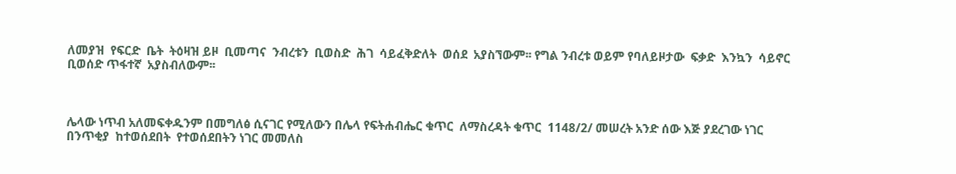ለመያዝ  የፍርድ  ቤት  ትዕዛዝ ይዞ  ቢመጣና  ንብረቱን  ቢወስድ  ሕገ  ሳይፈቅድለት  ወሰደ  አያስኘውም፡፡ የግል ንብረቱ ወይም የባለይዞታው  ፍቃድ  እንኳን  ሳይኖር ቢወሰድ ጥፋተኛ  አያስብለውም፡፡



ሌላው ነጥብ አለመፍቀዱንም በመግለፅ ሲናገር የሚለውን በሌላ የፍትሐብሔር ቁጥር  ለማስረዳት ቁጥር  1148/2/ መሠረት አንድ ሰው እጅ ያደረገው ነገር በንጥቂያ  ከተወሰደበት  የተወሰደበትን ነገር መመለስ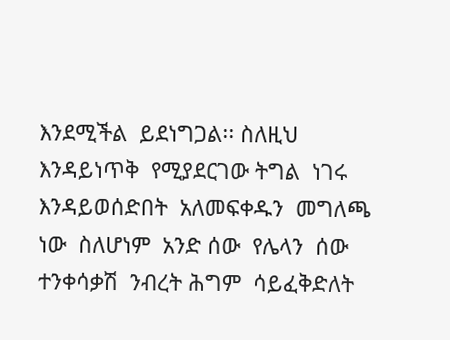እንደሚችል  ይደነግጋል፡፡ ስለዚህ   እንዳይነጥቅ  የሚያደርገው ትግል  ነገሩ  እንዳይወሰድበት  አለመፍቀዱን  መግለጫ ነው  ስለሆነም  አንድ ሰው  የሌላን  ሰው  ተንቀሳቃሽ  ንብረት ሕግም  ሳይፈቅድለት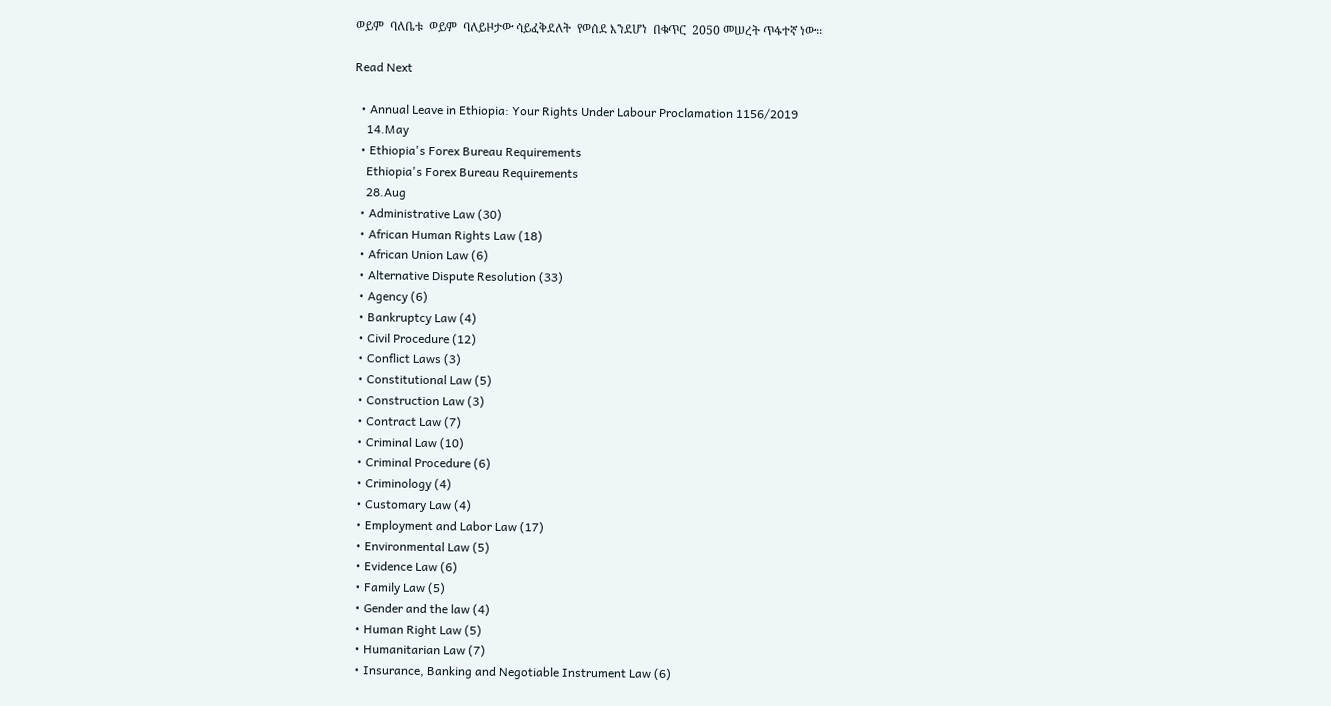ወይም  ባለቤቱ  ወይም  ባለይዞታው ሳይፈቅደለት  የወሰደ እንደሆነ  በቁጥር  2050 መሠረት ጥፋተኛ ነው፡፡

Read Next

  • Annual Leave in Ethiopia: Your Rights Under Labour Proclamation 1156/2019
    14.May
  • Ethiopia's Forex Bureau Requirements
    Ethiopia's Forex Bureau Requirements
    28.Aug
  • Administrative Law (30)
  • African Human Rights Law (18)
  • African Union Law (6)
  • Alternative Dispute Resolution (33)
  • Agency (6)
  • Bankruptcy Law (4)
  • Civil Procedure (12)
  • Conflict Laws (3)
  • Constitutional Law (5)
  • Construction Law (3)
  • Contract Law (7)
  • Criminal Law (10)
  • Criminal Procedure (6)
  • Criminology (4)
  • Customary Law (4)
  • Employment and Labor Law (17)
  • Environmental Law (5)
  • Evidence Law (6)
  • Family Law (5)
  • Gender and the law (4)
  • Human Right Law (5)
  • Humanitarian Law (7)
  • Insurance, Banking and Negotiable Instrument Law (6)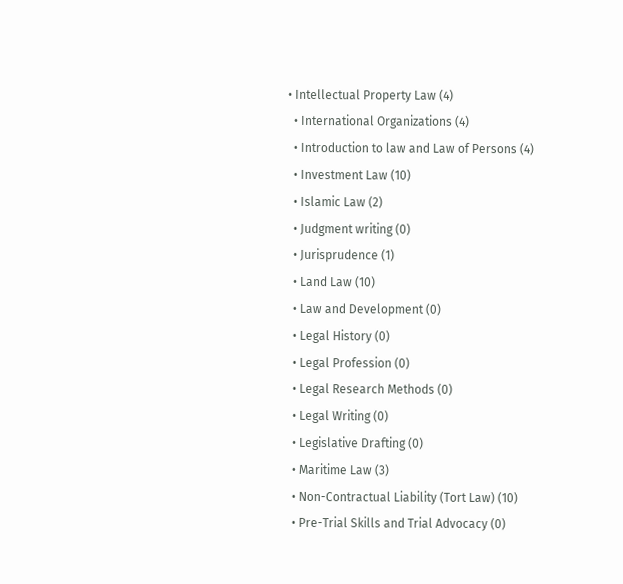• Intellectual Property Law (4)
  • International Organizations (4)
  • Introduction to law and Law of Persons (4)
  • Investment Law (10)
  • Islamic Law (2)
  • Judgment writing (0)
  • Jurisprudence (1)
  • Land Law (10)
  • Law and Development (0)
  • Legal History (0)
  • Legal Profession (0)
  • Legal Research Methods (0)
  • Legal Writing (0)
  • Legislative Drafting (0)
  • Maritime Law (3)
  • Non-Contractual Liability (Tort Law) (10)
  • Pre-Trial Skills and Trial Advocacy (0)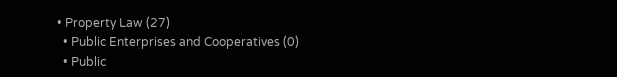• Property Law (27)
  • Public Enterprises and Cooperatives (0)
  • Public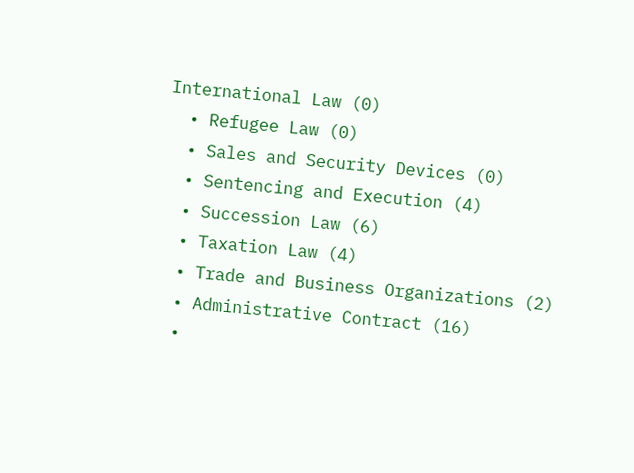International Law (0)
  • Refugee Law (0)
  • Sales and Security Devices (0)
  • Sentencing and Execution (4)
  • Succession Law (6)
  • Taxation Law (4)
  • Trade and Business Organizations (2)
  • Administrative Contract (16)
  •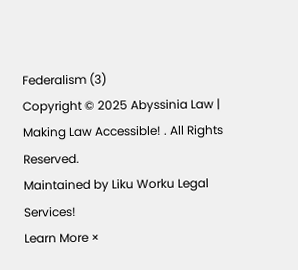Federalism (3)
Copyright © 2025 Abyssinia Law | Making Law Accessible! . All Rights Reserved.
Maintained by Liku Worku Legal Services!
Learn More ×